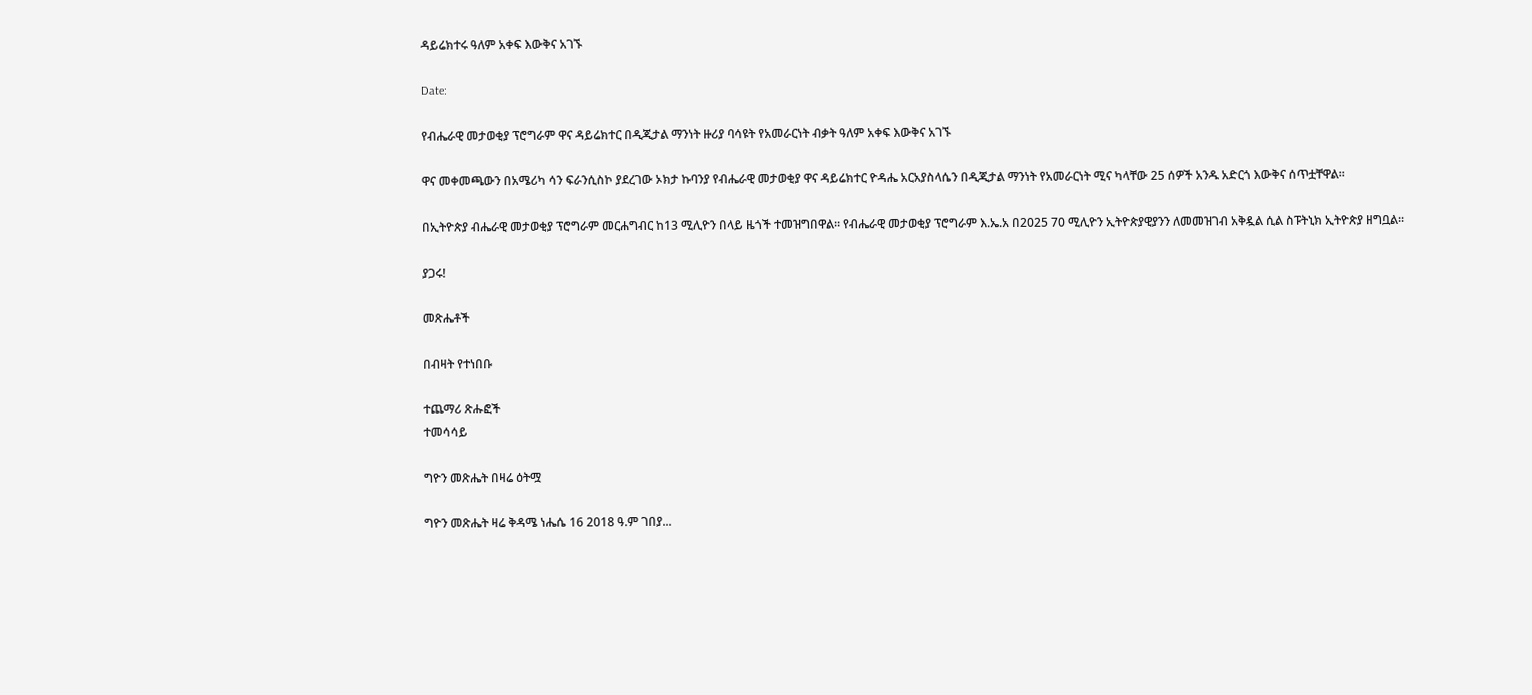ዳይሬክተሩ ዓለም አቀፍ እውቅና አገኙ

Date:

የብሔራዊ መታወቂያ ፕሮግራም ዋና ዳይሬክተር በዲጂታል ማንነት ዙሪያ ባሳዩት የአመራርነት ብቃት ዓለም አቀፍ እውቅና አገኙ

ዋና መቀመጫውን በአሜሪካ ሳን ፍራንሲስኮ ያደረገው ኦክታ ኩባንያ የብሔራዊ መታወቂያ ዋና ዳይሬክተር ዮዳሔ አርአያስላሴን በዲጂታል ማንነት የአመራርነት ሚና ካላቸው 25 ሰዎች አንዱ አድርጎ እውቅና ሰጥቷቸዋል።

በኢትዮጵያ ብሔራዊ መታወቂያ ፕሮግራም መርሐግብር ከ13 ሚሊዮን በላይ ዜጎች ተመዝግበዋል። የብሔራዊ መታወቂያ ፕሮግራም እ.ኤ.አ በ2025 70 ሚሊዮን ኢትዮጵያዊያንን ለመመዝገብ አቅዷል ሲል ስፑትኒክ ኢትዮጵያ ዘግቧል፡፡

ያጋሩ!

መጽሔቶች

በብዛት የተነበቡ

ተጨማሪ ጽሑፎች
ተመሳሳይ

ግዮን መጽሔት በዛሬ ዕትሟ

ግዮን መጽሔት ዛሬ ቅዳሜ ነሔሴ 16 2018 ዓ.ም ገበያ...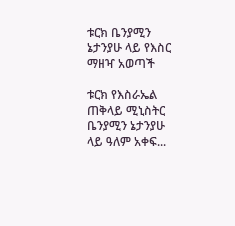ቱርክ ቤንያሚን ኔታንያሁ ላይ የእስር ማዘዣ አወጣች

ቱርክ የእስራኤል ጠቅላይ ሚኒስትር ቤንያሚን ኔታንያሁ ላይ ዓለም አቀፍ...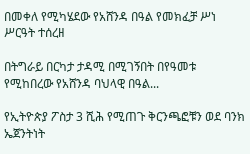በመቀለ የሚካሄደው የአሸንዳ በዓል የመክፈቻ ሥነ ሥርዓት ተሰረዘ

በትግራይ በርካታ ታዳሚ በሚገኝበት በየዓመቱ የሚከበረው የአሸንዳ ባህላዊ በዓል...

የኢትዮጵያ ፖስታ 3 ሺሕ የሚጠጉ ቅርንጫፎቹን ወደ ባንክ ኤጀንትነት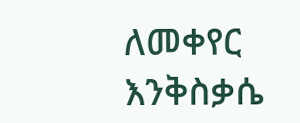ለመቀየር እንቅስቃሴ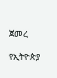ጀመረ

የኢትዮጵያ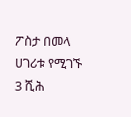ፖስታ በመላ ሀገሪቱ የሚገኙ 3 ሺሕ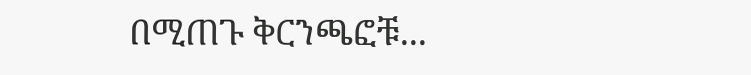በሚጠጉ ቅርንጫፎቹ...